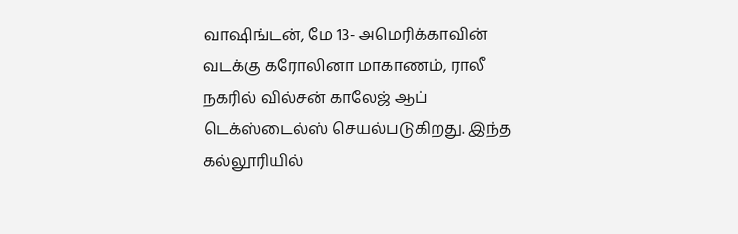வாஷிங்டன், மே 13- அமெரிக்காவின் வடக்கு கரோலினா மாகாணம், ராலீ நகரில் வில்சன் காலேஜ் ஆப் டெக்ஸ்டைல்ஸ் செயல்படுகிறது. இந்த கல்லூரியில்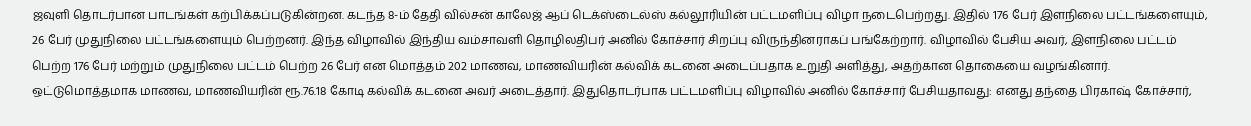ஜவுளி தொடர்பான பாடங்கள் கற்பிக்கப்படுகின்றன. கடந்த 8-ம் தேதி வில்சன் காலேஜ் ஆப் டெக்ஸ்டைல்ஸ் கல்லூரியின் பட்டமளிப்பு விழா நடைபெற்றது. இதில் 176 பேர் இளநிலை பட்டங்களையும், 26 பேர் முதுநிலை பட்டங்களையும் பெற்றனர். இந்த விழாவில் இந்திய வம்சாவளி தொழிலதிபர் அனில் கோச்சார் சிறப்பு விருந்தினராகப் பங்கேற்றார். விழாவில் பேசிய அவர், இளநிலை பட்டம் பெற்ற 176 பேர் மற்றும் முதுநிலை பட்டம் பெற்ற 26 பேர் என மொத்தம் 202 மாணவ, மாணவியரின் கல்விக் கடனை அடைப்பதாக உறுதி அளித்து, அதற்கான தொகையை வழங்கினார். ஒட்டுமொத்தமாக மாணவ, மாணவியரின் ரூ.76.18 கோடி கல்விக் கடனை அவர் அடைத்தார். இதுதொடர்பாக பட்டமளிப்பு விழாவில் அனில் கோச்சார் பேசியதாவது: எனது தந்தை பிரகாஷ் கோச்சார்,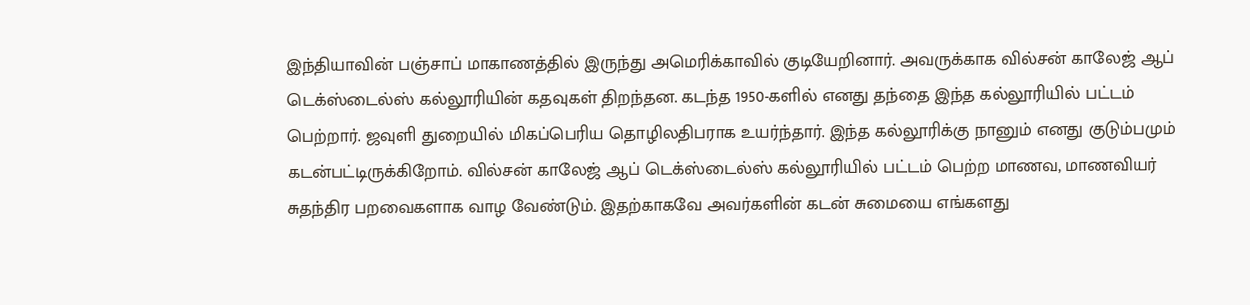இந்தியாவின் பஞ்சாப் மாகாணத்தில் இருந்து அமெரிக்காவில் குடியேறினார். அவருக்காக வில்சன் காலேஜ் ஆப் டெக்ஸ்டைல்ஸ் கல்லூரியின் கதவுகள் திறந்தன. கடந்த 1950-களில் எனது தந்தை இந்த கல்லூரியில் பட்டம் பெற்றார். ஜவுளி துறையில் மிகப்பெரிய தொழிலதிபராக உயர்ந்தார். இந்த கல்லூரிக்கு நானும் எனது குடும்பமும் கடன்பட்டிருக்கிறோம். வில்சன் காலேஜ் ஆப் டெக்ஸ்டைல்ஸ் கல்லூரியில் பட்டம் பெற்ற மாணவ, மாணவியர் சுதந்திர பறவைகளாக வாழ வேண்டும். இதற்காகவே அவர்களின் கடன் சுமையை எங்களது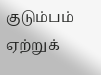குடும்பம் ஏற்றுக்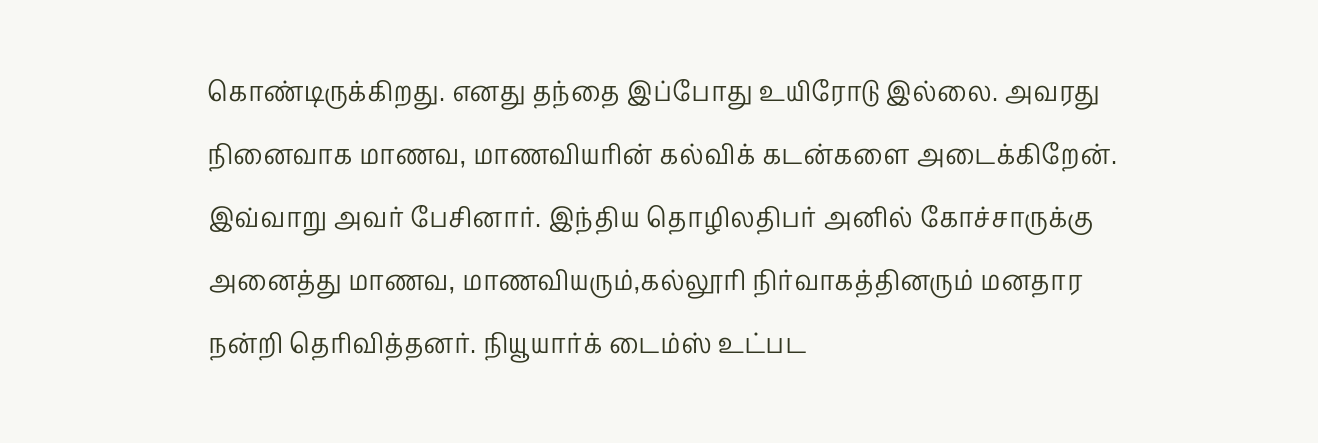கொண்டிருக்கிறது. எனது தந்தை இப்போது உயிரோடு இல்லை. அவரது நினைவாக மாணவ, மாணவியரின் கல்விக் கடன்களை அடைக்கிறேன். இவ்வாறு அவர் பேசினார். இந்திய தொழிலதிபர் அனில் கோச்சாருக்கு அனைத்து மாணவ, மாணவியரும்,கல்லூரி நிர்வாகத்தினரும் மனதார நன்றி தெரிவித்தனர். நியூயார்க் டைம்ஸ் உட்பட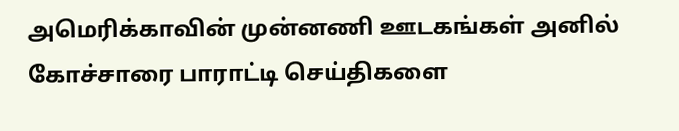அமெரிக்காவின் முன்னணி ஊடகங்கள் அனில் கோச்சாரை பாராட்டி செய்திகளை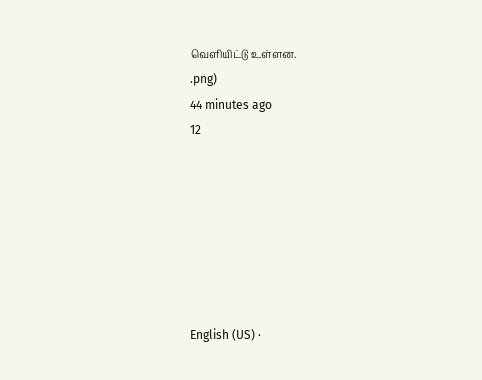வெளியிட்டு உள்ளன.
.png)
44 minutes ago
12







English (US) ·